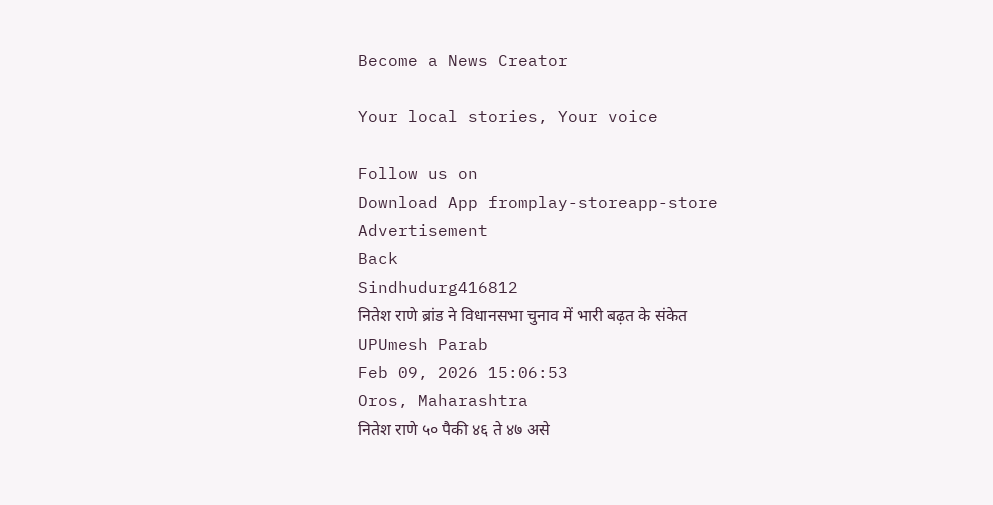Become a News Creator

Your local stories, Your voice

Follow us on
Download App fromplay-storeapp-store
Advertisement
Back
Sindhudurg416812
नितेश राणे ब्रांड ने विधानसभा चुनाव में भारी बढ़त के संकेत
UPUmesh Parab
Feb 09, 2026 15:06:53
Oros, Maharashtra
नितेश राणे ५० पैकी ४६ ते ४७ असे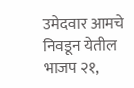उमेदवार आमचे निवडून येतील भाजप २१,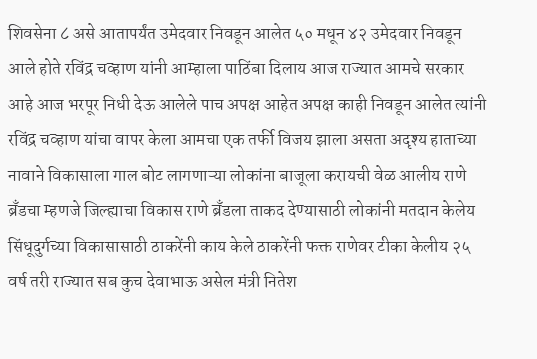शिवसेना ८ असे आतापर्यंत उमेदवार निवडून आलेत ५० मधून ४२ उमेदवार निवडून आले होते रविंद्र चव्हाण यांनी आम्हाला पाठिंबा दिलाय आज राज्यात आमचे सरकार आहे आज भरपूर निधी देऊ आलेले पाच अपक्ष आहेत अपक्ष काही निवडून आलेत त्यांनी रविंद्र चव्हाण यांचा वापर केला आमचा एक तर्फी विजय झाला असता अदृश्य हाताच्या नावाने विकासाला गाल बोट लागणाऱ्या लोकांना बाजूला करायची वेळ आलीय राणे ब्रँडचा म्हणजे जिल्ह्याचा विकास राणे ब्रँडला ताकद देण्यासाठी लोकांनी मतदान केलेय सिंधूदुर्गच्या विकासासाठी ठाकरेंनी काय केले ठाकरेंनी फक्त राणेवर टीका केलीय २५ वर्ष तरी राज्यात सब कुच देवाभाऊ असेल मंत्री नितेश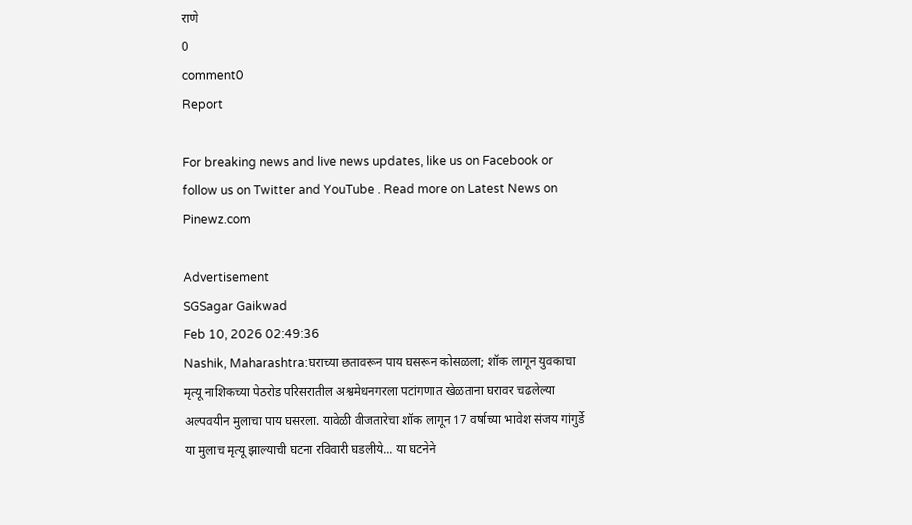राणे
0
comment0
Report

For breaking news and live news updates, like us on Facebook or follow us on Twitter and YouTube . Read more on Latest News on Pinewz.com

Advertisement
SGSagar Gaikwad
Feb 10, 2026 02:49:36
Nashik, Maharashtra:घराच्या छतावरून पाय घसरून कोसळला; शॉक लागून युवकाचा मृत्यू नाशिकच्या पेठरोड परिसरातील अश्वमेधनगरला पटांगणात खेळताना घरावर चढलेल्या अल्पवयीन मुलाचा पाय घसरला. यावेळी वीजतारेचा शॉक लागून 17 वर्षाच्या भावेश संजय गांगुर्डे या मुलाच मृत्यू झाल्याची घटना रविवारी घडलीये... या घटनेने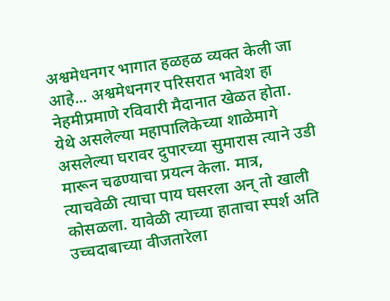अश्वमेधनगर भागात हळहळ व्यक्त केली जा आहे... अश्वमेधनगर परिसरात भावेश हा नेहमीप्रमाणे रविवारी मैदानात खेळत होता. येथे असलेल्या महापालिकेच्या शाळेमागे असलेल्या घरावर दुपारच्या सुमारास त्याने उडी मारून चढण्याचा प्रयत्न केला. मात्र, त्याचवेळी त्याचा पाय घसरला अन् तो खाली कोसळला. यावेळी त्याच्या हाताचा स्पर्श अति उच्चदाबाच्या वीजतारेला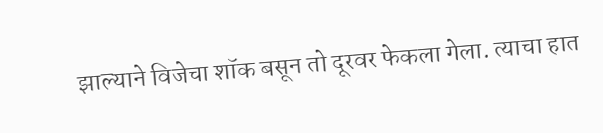झाल्याने विजेचा शॉक बसून तो दूरवर फेकला गेला. त्याचा हात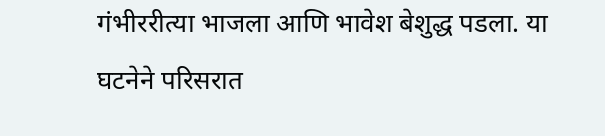गंभीररीत्या भाजला आणि भावेश बेशुद्ध पडला. या घटनेने परिसरात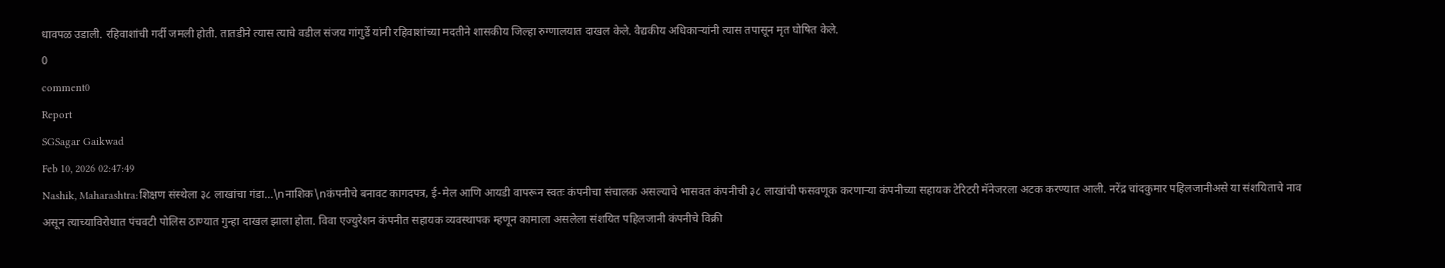धावपळ उडाली. रहिवाशांची गर्दी जमली होती. तातडीने त्यास त्याचे वडील संजय गांगुर्डे यांनी रहिवाशांच्या मदतीने शासकीय जिल्हा रुग्णालयात दाखल केले. वैद्यकीय अधिकाऱ्यांनी त्यास तपासून मृत घोषित केले.
0
comment0
Report
SGSagar Gaikwad
Feb 10, 2026 02:47:49
Nashik, Maharashtra:शिक्षण संस्थेला ३८ लाखांचा गंडा...\nनाशिक\nकंपनीचे बनावट कागदपत्र, ई-मेल आणि आयडी वापरून स्वतः कंपनीचा संचालक असल्याचे भासवत कंपनीची ३८ लाखांची फसवणूक करणाऱ्या कंपनीच्या सहायक टेरिटरी मॅनेजरला अटक करण्यात आली. नरेंद्र चांदकुमार पहिलजानीअसे या संशयिताचे नाव असून त्याच्याविरोधात पंचवटी पोलिस ठाण्यात गुन्हा दाखल झाला होता. विवा एज्युरेशन कंपनीत सहायक व्यवस्थापक म्हणून कामाला असलेला संशयित पहिलजानी कंपनीचे विक्री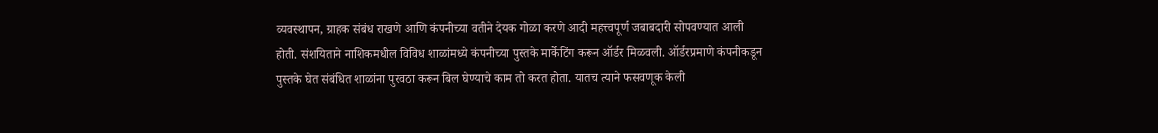व्यवस्थापन, ग्राहक संबंध राखणे आणि कंपनीच्या वतीने देयक गोळा करणे आदी महत्त्वपूर्ण जबाबदारी सोपवण्यात आली होती. संशयिताने नाशिकमधील विविध शाळांमध्ये कंपनीच्या पुस्तके मार्केटिंग करून ऑर्डर मिळवली. ऑर्डरप्रमाणे कंपनीकडून पुस्तके घेत संबंधित शाळांना पुरवठा करून बिल घेण्याचे काम तो करत होता. यातच त्याने फसवणूक केली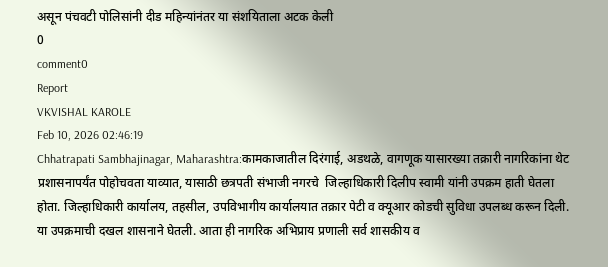असून पंचवटी पोलिसांनी दीड महिन्यांनंतर या संशयिताला अटक केली
0
comment0
Report
VKVISHAL KAROLE
Feb 10, 2026 02:46:19
Chhatrapati Sambhajinagar, Maharashtra:कामकाजातील दिरंगाई, अडथळे, वागणूक यासारख्या तक्रारी नागरिकांना थेट प्रशासनापर्यंत पोहोचवता याव्यात, यासाठी छत्रपती संभाजी नगरचे  जिल्हाधिकारी दिलीप स्वामी यांनी उपक्रम हाती घेतला होता. जिल्हाधिकारी कार्यालय, तहसील, उपविभागीय कार्यालयात तक्रार पेटी व क्यूआर कोडची सुविधा उपलब्ध करून दिली. या उपक्रमाची दखल शासनाने घेतली. आता ही नागरिक अभिप्राय प्रणाली सर्व शासकीय व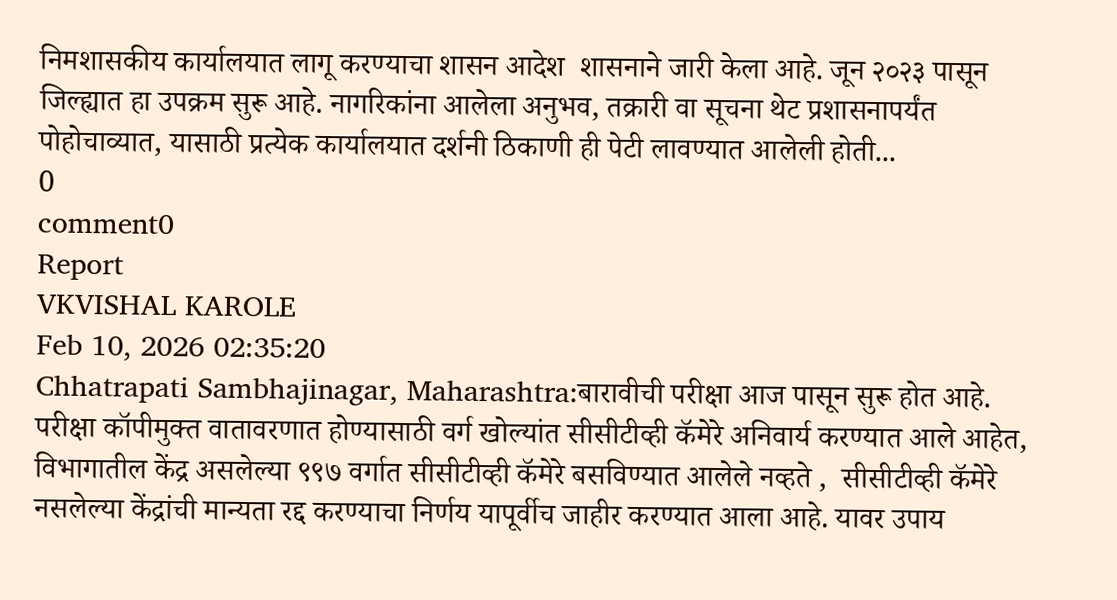निमशासकीय कार्यालयात लागू करण्याचा शासन आदेश  शासनाने जारी केला आहे. जून २०२३ पासून जिल्ह्यात हा उपक्रम सुरू आहे. नागरिकांना आलेला अनुभव, तक्रारी वा सूचना थेट प्रशासनापर्यंत पोहोचाव्यात, यासाठी प्रत्येक कार्यालयात दर्शनी ठिकाणी ही पेटी लावण्यात आलेली होती...
0
comment0
Report
VKVISHAL KAROLE
Feb 10, 2026 02:35:20
Chhatrapati Sambhajinagar, Maharashtra:बारावीची परीक्षा आज पासून सुरू होत आहे. परीक्षा कॉपीमुक्त वातावरणात होण्यासाठी वर्ग खोल्यांत सीसीटीव्ही कॅमेरे अनिवार्य करण्यात आले आहेत, विभागातील केंद्र असलेल्या ९९७ वर्गात सीसीटीव्ही कॅमेरे बसविण्यात आलेले नव्हते ,  सीसीटीव्ही कॅमेरे नसलेल्या केंद्रांची मान्यता रद्द करण्याचा निर्णय यापूर्वीच जाहीर करण्यात आला आहे. यावर उपाय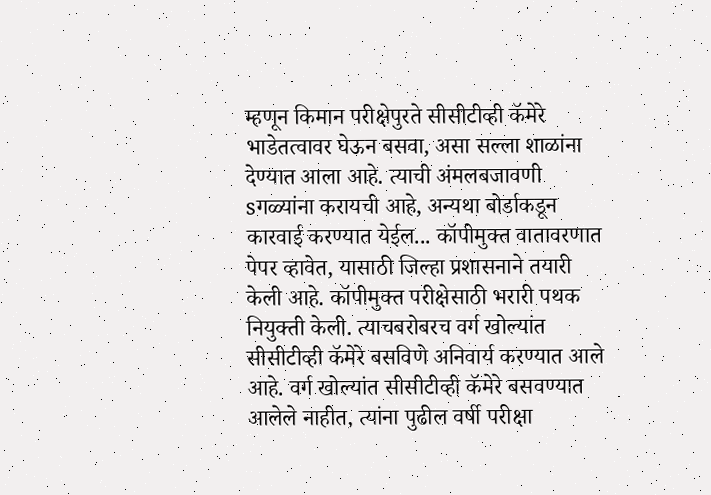म्हणून किमान परीक्षेपुरते सीसीटीव्ही कॅमेरे भाडेतत्वावर घेऊन बसवा, असा सल्ला शाळांना देण्यात आला आहे. त्याची अंमलबजावणी sगळ्यांना करायची आहे, अन्यथा बोर्डाकडून कारवाई करण्यात येईल... कॉपीमुक्त वातावरणात पेपर व्हावेत, यासाठी जिल्हा प्रशासनाने तयारी केली आहे. कॉपीमुक्त परीक्षेसाठी भरारी पथक नियुक्ती केली. त्याचबरोबरच वर्ग खोल्यांत सीसीटीव्ही कॅमेरे बसविणे अनिवार्य करण्यात आले आहे. वर्ग खोल्यांत सीसीटीव्ही कॅमेरे बसवण्यात आलेले नाहीत, त्यांना पुढील वर्षी परीक्षा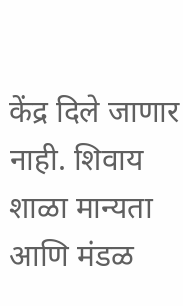केंद्र दिले जाणार नाही. शिवाय शाळा मान्यता आणि मंडळ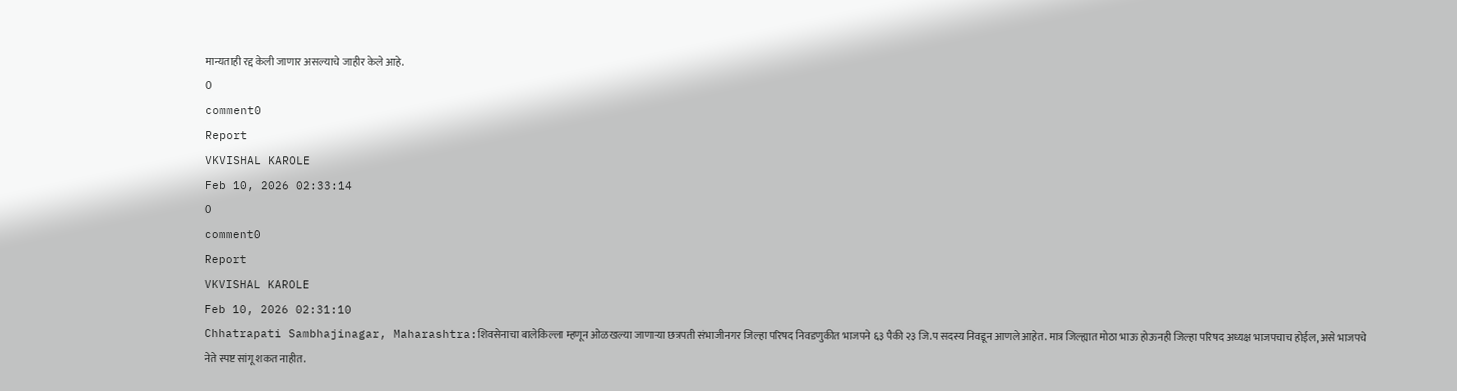मान्यताही रद्द केली जाणार असल्याचे जाहीर केले आहे.
0
comment0
Report
VKVISHAL KAROLE
Feb 10, 2026 02:33:14
0
comment0
Report
VKVISHAL KAROLE
Feb 10, 2026 02:31:10
Chhatrapati Sambhajinagar, Maharashtra:शिवसेनाचा बालेकिल्ला म्हणून ओळखल्या जाणाऱ्या छत्रपती संभाजीनगर जिल्हा परिषद निवडणुकीत भाजपने ६३ पैकी २३ जि.प सदस्य निवडून आणले आहेत. मात्र जिल्ह्यात मोठा भाऊ होऊनही जिल्हा परिषद अध्यक्ष भाजपचाच होईल, असे भाजपचे नेते स्पष्ट सांगू शकत नाहीत.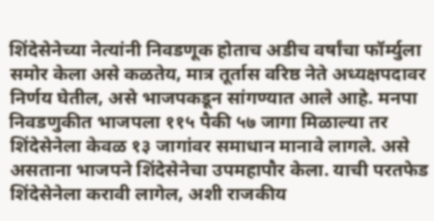शिंदेसेनेच्या नेत्यांनी निवडणूक होताच अडीच वर्षांचा फॉर्म्युला समोर केला असे कळतेय, मात्र तूर्तास वरिष्ठ नेते अध्यक्षपदावर निर्णय घेतील, असे भाजपकडून सांगण्यात आले आहे. मनपा निवडणुकीत भाजपला ११५ पैकी ५७ जागा मिळाल्या तर शिंदेसेनेला केवळ १३ जागांवर समाधान मानावे लागले. असे असताना भाजपने शिंदेसेनेचा उपमहापौर केला. याची परतफेड शिंदेसेनेला करावी लागेल, अशी राजकीय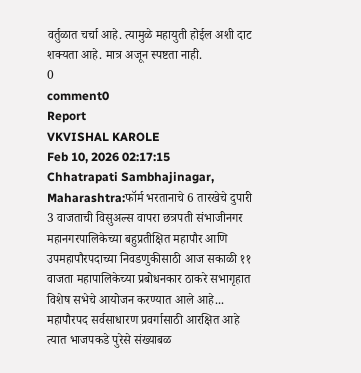वर्तुळात चर्चा आहे. त्यामुळे महायुती होईल अशी दाट शक्यता आहे. मात्र अजून स्पष्टता नाही.
0
comment0
Report
VKVISHAL KAROLE
Feb 10, 2026 02:17:15
Chhatrapati Sambhajinagar, Maharashtra:फॉर्म भरतानाचे 6 तारखेचे दुपारी 3 वाजताची विसुअल्स वापरा छत्रपती संभाजीनगर महानगरपालिकेच्या बहुप्रतीक्षित महापौर आणि उपमहापौरपदाच्या निवडणुकीसाठी आज सकाळी ११ वाजता महापालिकेच्या प्रबोधनकार ठाकरे सभागृहात विशेष सभेचे आयोजन करण्यात आले आहे... महापौरपद सर्वसाधारण प्रवर्गासाठी आरक्षित आहे त्यात भाजपकडे पुरेसे संख्याबळ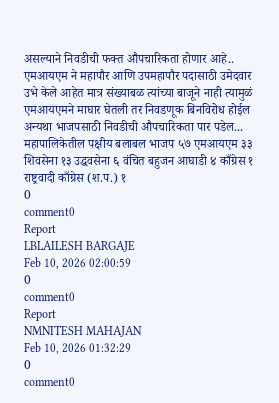असल्याने निवडीची फक्त औपचारिकता होणार आहे.. एमआयएम ने महापौर आणि उपमहापौर पदासाठी उमेदवार उभे केले आहेत मात्र संख्याबळ त्यांच्या बाजूने नाही त्यामुळं एमआयएमने माघार घेतली तर निवडणूक बिनविरोध होईल अन्यथा भाजपसाठी निवडीची औपचारिकता पार पडेल... महापालिकेतील पक्षीय बलाबल भाजप ५७ एमआयएम ३३ शिवसेना १३ उद्धवसेना ६ वंचित बहुजन आघाडी ४ काँग्रेस १ राष्ट्रवादी काँग्रेस (श.प.) १
0
comment0
Report
LBLAILESH BARGAJE
Feb 10, 2026 02:00:59
0
comment0
Report
NMNITESH MAHAJAN
Feb 10, 2026 01:32:29
0
comment0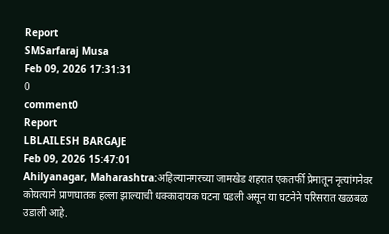Report
SMSarfaraj Musa
Feb 09, 2026 17:31:31
0
comment0
Report
LBLAILESH BARGAJE
Feb 09, 2026 15:47:01
Ahilyanagar, Maharashtra:अहिल्यानगरच्या जामखेड शहरात एकतर्फी प्रेमातून नृत्यांगनेवर कोयत्याने प्राणघातक हल्ला झाल्याची धक्कादायक घटना घडली असून या घटनेने परिसरात खळबळ उडाली आहे.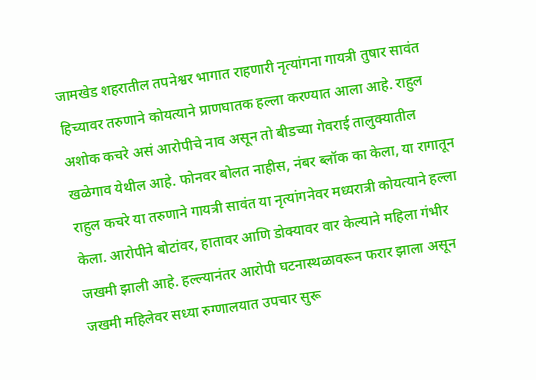जामखेड शहरातील तपनेश्वर भागात राहणारी नृत्यांगना गायत्री तुषार सावंत हिच्यावर तरुणाने कोयत्याने प्राणघातक हल्ला करण्यात आला आहे. राहुल अशोक कचरे असं आरोपीचे नाव असून तो बीडच्या गेवराई तालुक्यातील खळेगाव येथील आहे. फोनवर बोलत नाहीस, नंबर ब्लॉक का केला, या रागातून राहुल कचरे या तरुणाने गायत्री सावंत या नृत्यांगनेवर मध्यरात्री कोयत्याने हल्ला केला. आरोपीने बोटांवर, हातावर आणि डोक्यावर वार केल्याने महिला गंभीर जखमी झाली आहे. हल्ल्यानंतर आरोपी घटनास्थळावरून फरार झाला असून जखमी महिलेवर सध्या रुग्णालयात उपचार सुरू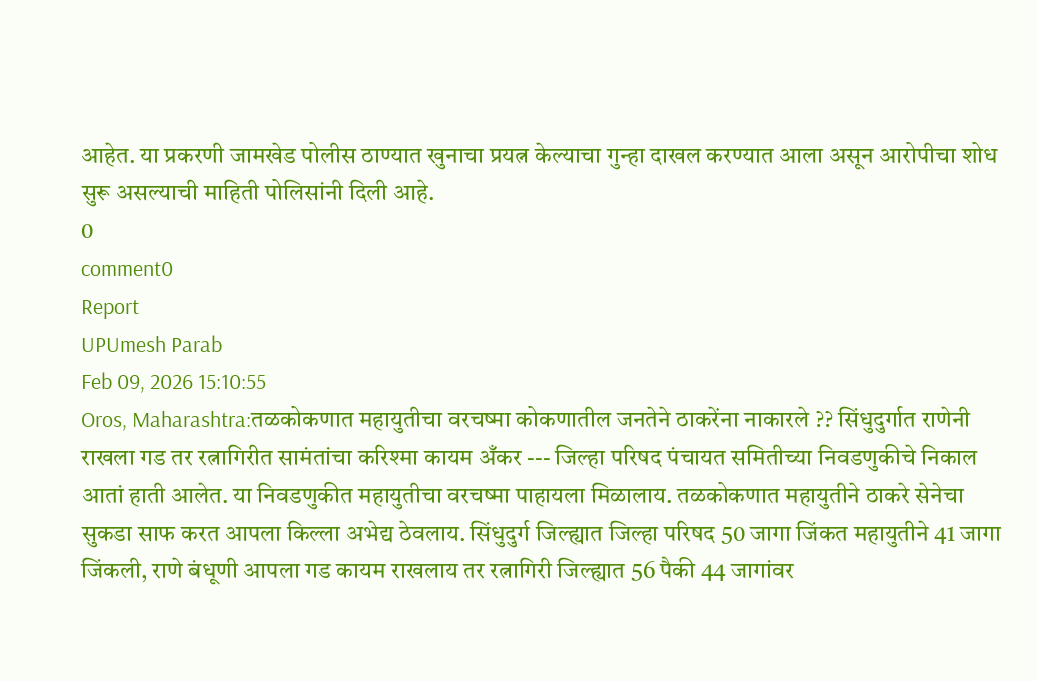आहेत. या प्रकरणी जामखेड पोलीस ठाण्यात खुनाचा प्रयत्न केल्याचा गुन्हा दाखल करण्यात आला असून आरोपीचा शोध सुरू असल्याची माहिती पोलिसांनी दिली आहे.
0
comment0
Report
UPUmesh Parab
Feb 09, 2026 15:10:55
Oros, Maharashtra:तळकोकणात महायुतीचा वरचष्मा कोकणातील जनतेने ठाकरेंना नाकारले ?? सिंधुदुर्गात राणेनी राखला गड तर रत्नागिरीत सामंतांचा करिश्मा कायम अँकर --- जिल्हा परिषद पंचायत समितीच्या निवडणुकीचे निकाल आतां हाती आलेत. या निवडणुकीत महायुतीचा वरचष्मा पाहायला मिळालाय. तळकोकणात महायुतीने ठाकरे सेनेचा सुकडा साफ करत आपला किल्ला अभेद्य ठेवलाय. सिंधुदुर्ग जिल्ह्यात जिल्हा परिषद 50 जागा जिंकत महायुतीने 41 जागा जिंकली, राणे बंधूणी आपला गड कायम राखलाय तर रत्नागिरी जिल्ह्यात 56 पैकी 44 जागांवर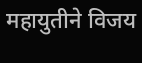महायुतीने विजय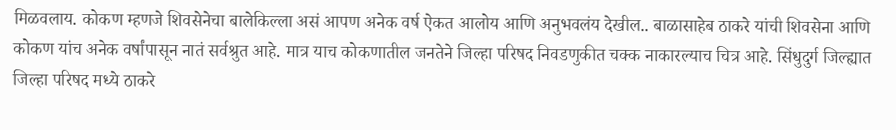मिळवलाय. कोकण म्हणजे शिवसेनेचा बालेकिल्ला असं आपण अनेक वर्ष ऐकत आलोय आणि अनुभवलंय देखील.. बाळासाहेब ठाकरे यांची शिवसेना आणि कोकण यांच अनेक वर्षांपासून नातं सर्वश्रुत आहे. मात्र याच कोकणातील जनतेने जिल्हा परिषद निवडणुकीत चक्क नाकारल्याच चित्र आहे. सिंधुदुर्ग जिल्ह्यात जिल्हा परिषद मध्ये ठाकरे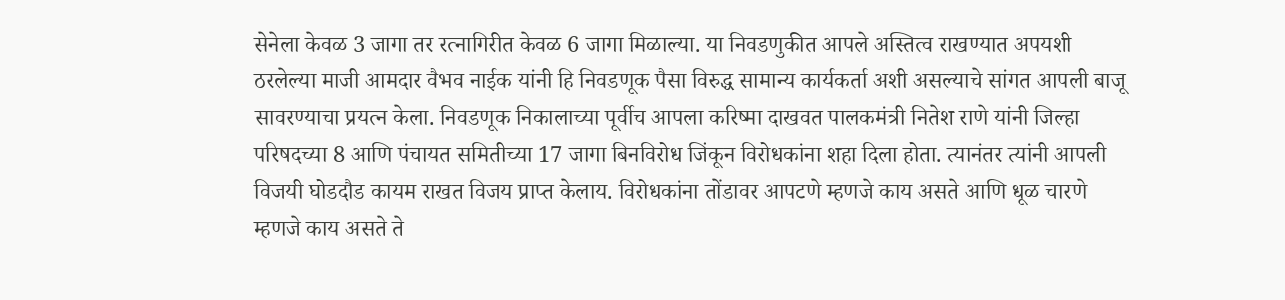सेनेला केवळ 3 जागा तर रत्नागिरीत केवळ 6 जागा मिळाल्या. या निवडणुकीत आपले अस्तित्व राखण्यात अपयशी ठरलेल्या माजी आमदार वैभव नाईक यांनी हि निवडणूक पैसा विरुद्ध सामान्य कार्यकर्ता अशी असल्याचे सांगत आपली बाजू सावरण्याचा प्रयत्न केला. निवडणूक निकालाच्या पूर्वीच आपला करिष्मा दाखवत पालकमंत्री नितेश राणे यांनी जिल्हा परिषदच्या 8 आणि पंचायत समितीच्या 17 जागा बिनविरोध जिंकून विरोधकांना शहा दिला होता. त्यानंतर त्यांनी आपली विजयी घोडदौड कायम राखत विजय प्राप्त केलाय. विरोधकांना तोंडावर आपटणे म्हणजे काय असते आणि धूळ चारणे म्हणजे काय असते ते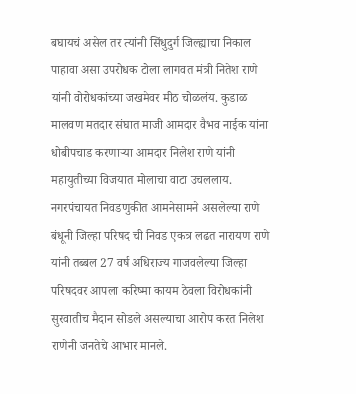बघायचं असेल तर त्यांनी सिंधुदुर्ग जिल्ह्याचा निकाल पाहावा असा उपरोधक टोला लागवत मंत्री नितेश राणे यांनी वोरोधकांच्या जखमेवर मीठ चोळलंय. कुडाळ मालवण मतदार संघात माजी आमदार वैभव नाईक यांना धोबीपचाड करणाऱ्या आमदार निलेश राणे यांनी महायुतीच्या विजयात मोलाचा वाटा उचललाय. नगरपंचायत निवडणुकीत आमनेसामने असलेल्या राणे बंधूनी जिल्हा परिषद ची निवड एकत्र लढत नारायण राणे यांनी तब्बल 27 वर्ष अधिराज्य गाजवलेल्या जिल्हा परिषदवर आपला करिष्मा कायम ठेवला विरोधकांनी सुरवातीच मैदान सोडले असल्याचा आरोप करत निलेश राणेनी जनतेचे आभार मानले.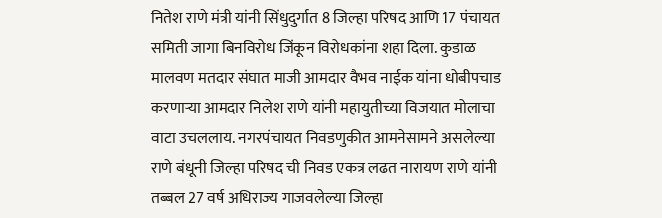नितेश राणे मंत्री यांनी सिंधुदुर्गात 8 जिल्हा परिषद आणि 17 पंचायत समिती जागा बिनविरोध जिंकून विरोधकांना शहा दिला. कुडाळ मालवण मतदार संघात माजी आमदार वैभव नाईक यांना धोबीपचाड करणाऱ्या आमदार निलेश राणे यांनी महायुतीच्या विजयात मोलाचा वाटा उचललाय. नगरपंचायत निवडणुकीत आमनेसामने असलेल्या राणे बंधूनी जिल्हा परिषद ची निवड एकत्र लढत नारायण राणे यांनी तब्बल 27 वर्ष अधिराज्य गाजवलेल्या जिल्हा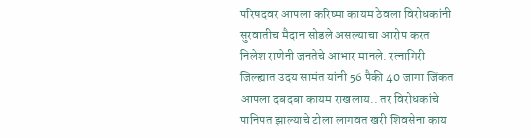परिषदवर आपला करिष्मा कायम ठेवला विरोधकांनी सुरवातीच मैदान सोडले असल्याचा आरोप करत निलेश राणेनी जनतेचे आभार मानले. रत्नागिरी जिल्ह्यात उदय सामंत यांनी 56 पैकी 40 जागा जिंकत आपला दबदबा कायम राखलाय.. तर विरोधकांचे पानिपत झाल्याचे टोला लागवत खरी शिवसेना काय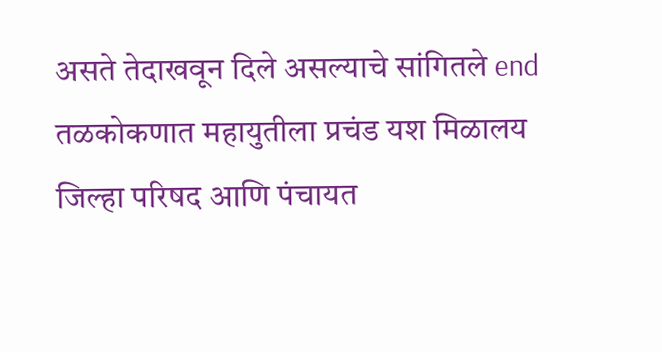असते तेदाखवून दिले असल्याचे सांगितले end तळकोकणात महायुतीला प्रचंड यश मिळालय जिल्हा परिषद आणि पंचायत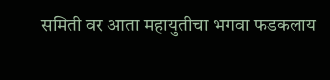समिती वर आता महायुतीचा भगवा फडकलाय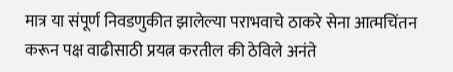मात्र या संपूर्ण निवडणुकीत झालेल्या पराभवाचे ठाकरे सेना आत्मचिंतन करून पक्ष वाढीसाठी प्रयत्न करतील की ठेविले अनंते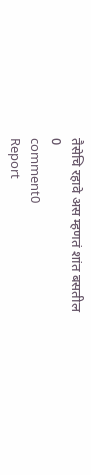तैसेचि रहावे अस म्हणतं शांत बसतील
0
comment0
Report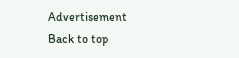Advertisement
Back to top